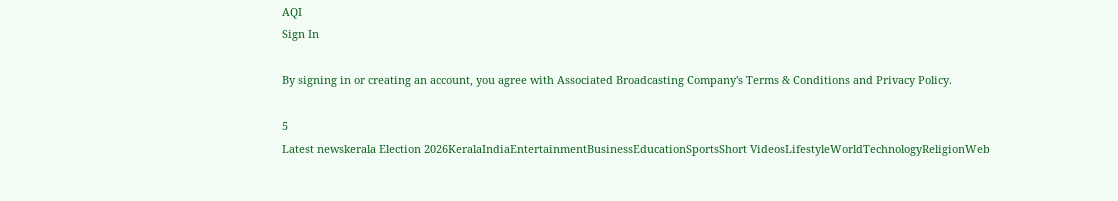AQI
Sign In

By signing in or creating an account, you agree with Associated Broadcasting Company's Terms & Conditions and Privacy Policy.

5
Latest newskerala Election 2026KeralaIndiaEntertainmentBusinessEducationSportsShort VideosLifestyleWorldTechnologyReligionWeb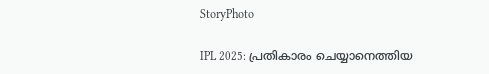StoryPhoto

IPL 2025: പ്രതികാരം ചെയ്യാനെത്തിയ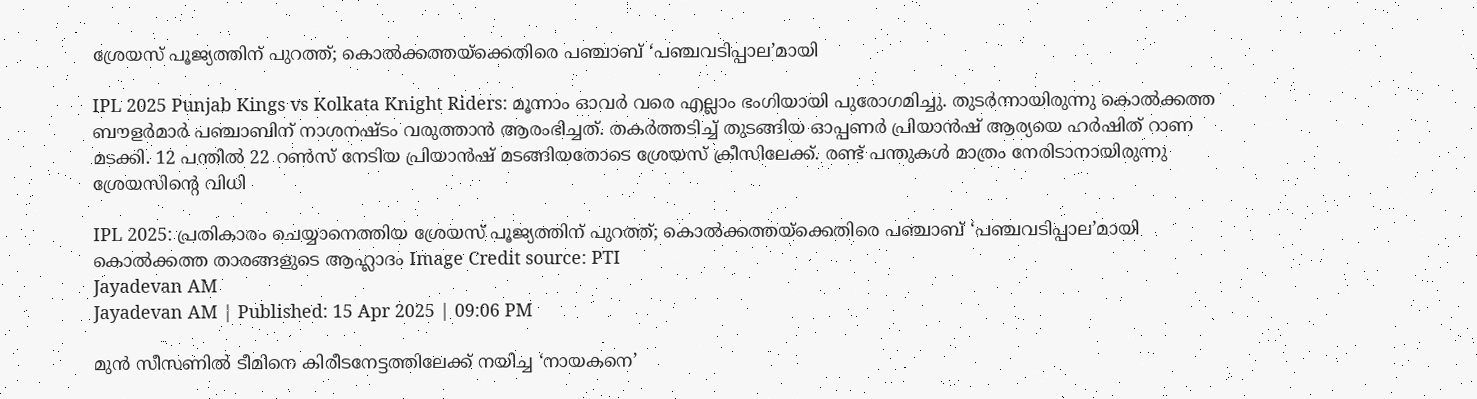ശ്രേയസ് പൂജ്യത്തിന് പുറത്ത്; കൊല്‍ക്കത്തയ്‌ക്കെതിരെ പഞ്ചാബ് ‘പഞ്ചവടിപ്പാല’മായി

IPL 2025 Punjab Kings vs Kolkata Knight Riders: മൂന്നാം ഓവര്‍ വരെ എല്ലാം ഭംഗിയായി പുരോഗമിച്ചു. തുടര്‍ന്നായിരുന്നു കൊല്‍ക്കത്ത ബൗളര്‍മാര്‍ പഞ്ചാബിന് നാശനഷ്ടം വരുത്താന്‍ ആരംഭിച്ചത്. തകര്‍ത്തടിച്ച് തുടങ്ങിയ ഓപ്പണര്‍ പ്രിയാന്‍ഷ് ആര്യയെ ഹര്‍ഷിത് റാണ മടക്കി. 12 പന്തില്‍ 22 റണ്‍സ് നേടിയ പ്രിയാന്‍ഷ് മടങ്ങിയതോടെ ശ്രേയസ് ക്രീസിലേക്ക്. രണ്ട് പന്തുകള്‍ മാത്രം നേരിടാനായിരുന്നു ശ്രേയസിന്റെ വിധി

IPL 2025: പ്രതികാരം ചെയ്യാനെത്തിയ ശ്രേയസ് പൂജ്യത്തിന് പുറത്ത്; കൊല്‍ക്കത്തയ്‌ക്കെതിരെ പഞ്ചാബ് ‘പഞ്ചവടിപ്പാല’മായി
കൊല്‍ക്കത്ത താരങ്ങളുടെ ആഹ്ലാദം Image Credit source: PTI
Jayadevan AM
Jayadevan AM | Published: 15 Apr 2025 | 09:06 PM

മുന്‍ സീസണില്‍ ടീമിനെ കിരീടനേട്ടത്തിലേക്ക് നയിച്ച ‘നായകനെ’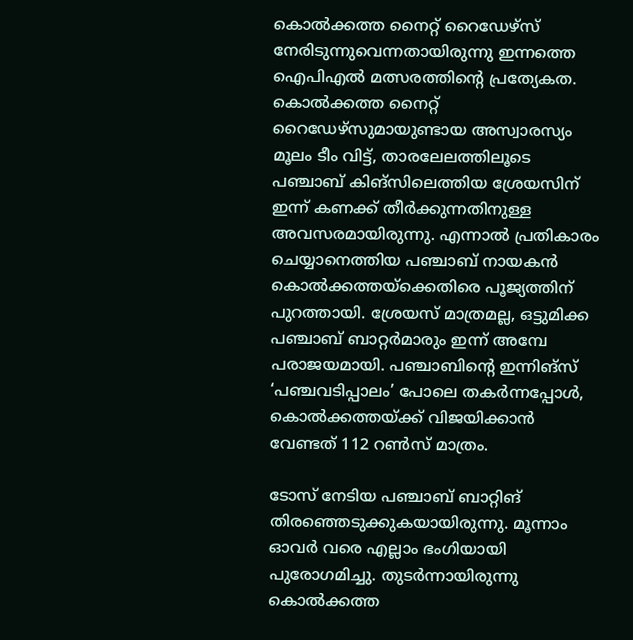കൊല്‍ക്കത്ത നൈറ്റ് റൈഡേഴ്‌സ് നേരിടുന്നുവെന്നതായിരുന്നു ഇന്നത്തെ ഐപിഎല്‍ മത്സരത്തിന്റെ പ്രത്യേകത. കൊല്‍ക്കത്ത നൈറ്റ് റൈഡേഴ്‌സുമായുണ്ടായ അസ്വാരസ്യം മൂലം ടീം വിട്ട്, താരലേലത്തിലൂടെ പഞ്ചാബ് കിങ്‌സിലെത്തിയ ശ്രേയസിന് ഇന്ന് കണക്ക് തീര്‍ക്കുന്നതിനുള്ള അവസരമായിരുന്നു. എന്നാല്‍ പ്രതികാരം ചെയ്യാനെത്തിയ പഞ്ചാബ് നായകന്‍ കൊല്‍ക്കത്തയ്‌ക്കെതിരെ പൂജ്യത്തിന് പുറത്തായി. ശ്രേയസ് മാത്രമല്ല, ഒട്ടുമിക്ക പഞ്ചാബ് ബാറ്റര്‍മാരും ഇന്ന് അമ്പേ പരാജയമായി. പഞ്ചാബിന്റെ ഇന്നിങ്‌സ് ‘പഞ്ചവടിപ്പാലം’ പോലെ തകര്‍ന്നപ്പോള്‍, കൊല്‍ക്കത്തയ്ക്ക് വിജയിക്കാന്‍ വേണ്ടത് 112 റണ്‍സ് മാത്രം.

ടോസ് നേടിയ പഞ്ചാബ് ബാറ്റിങ് തിരഞ്ഞെടുക്കുകയായിരുന്നു. മൂന്നാം ഓവര്‍ വരെ എല്ലാം ഭംഗിയായി പുരോഗമിച്ചു. തുടര്‍ന്നായിരുന്നു കൊല്‍ക്കത്ത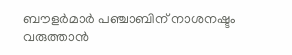ബൗളര്‍മാര്‍ പഞ്ചാബിന് നാശനഷ്ടം വരുത്താന്‍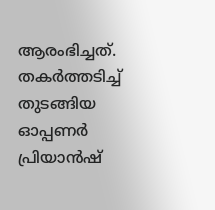ആരംഭിച്ചത്. തകര്‍ത്തടിച്ച് തുടങ്ങിയ ഓപ്പണര്‍ പ്രിയാന്‍ഷ്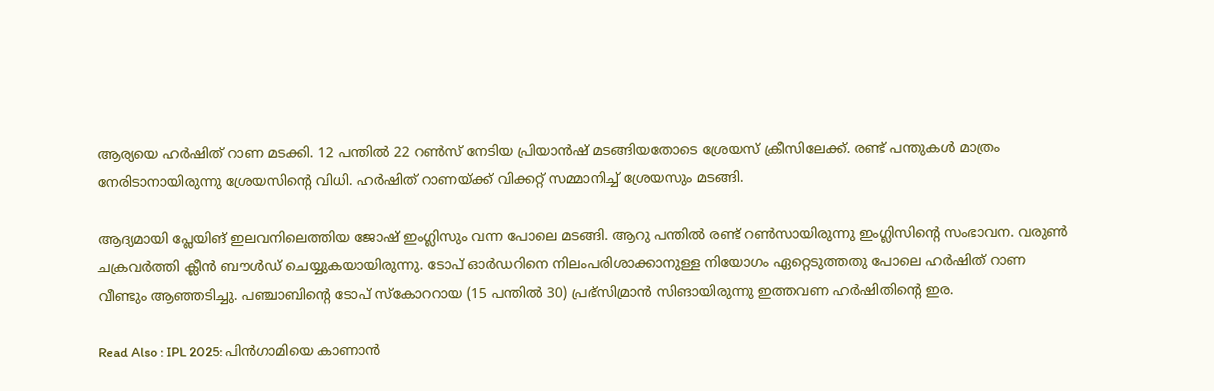ആര്യയെ ഹര്‍ഷിത് റാണ മടക്കി. 12 പന്തില്‍ 22 റണ്‍സ് നേടിയ പ്രിയാന്‍ഷ് മടങ്ങിയതോടെ ശ്രേയസ് ക്രീസിലേക്ക്. രണ്ട് പന്തുകള്‍ മാത്രം നേരിടാനായിരുന്നു ശ്രേയസിന്റെ വിധി. ഹര്‍ഷിത് റാണയ്ക്ക് വിക്കറ്റ് സമ്മാനിച്ച് ശ്രേയസും മടങ്ങി.

ആദ്യമായി പ്ലേയിങ് ഇലവനിലെത്തിയ ജോഷ് ഇംഗ്ലിസും വന്ന പോലെ മടങ്ങി. ആറു പന്തില്‍ രണ്ട് റണ്‍സായിരുന്നു ഇംഗ്ലിസിന്റെ സംഭാവന. വരുണ്‍ ചക്രവര്‍ത്തി ക്ലീന്‍ ബൗള്‍ഡ് ചെയ്യുകയായിരുന്നു. ടോപ് ഓര്‍ഡറിനെ നിലംപരിശാക്കാനുള്ള നിയോഗം ഏറ്റെടുത്തതു പോലെ ഹര്‍ഷിത് റാണ വീണ്ടും ആഞ്ഞടിച്ചു. പഞ്ചാബിന്റെ ടോപ് സ്‌കോററായ (15 പന്തില്‍ 30) പ്രഭ്‌സിമ്രാന്‍ സിങായിരുന്നു ഇത്തവണ ഹര്‍ഷിതിന്റെ ഇര.

Read Also : IPL 2025: പിന്‍ഗാമിയെ കാണാന്‍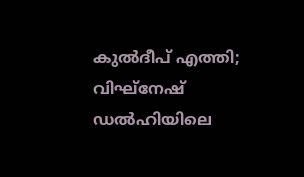കുല്‍ദീപ് എത്തി; വിഘ്‌നേഷ് ഡല്‍ഹിയിലെ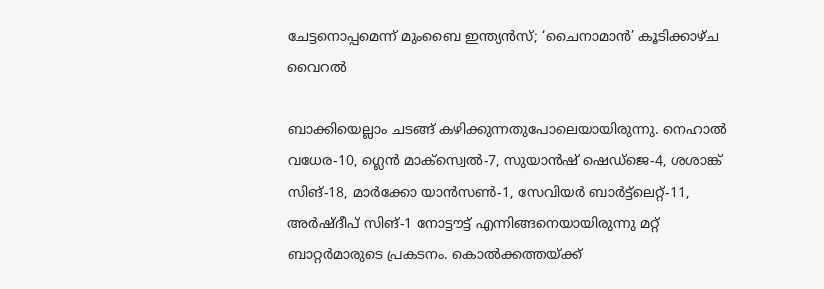ചേട്ടനൊപ്പമെന്ന് മുംബൈ ഇന്ത്യന്‍സ്; ‘ചൈനാമാന്‍’ കൂടിക്കാഴ്ച വൈറല്‍

ബാക്കിയെല്ലാം ചടങ്ങ് കഴിക്കുന്നതുപോലെയായിരുന്നു. നെഹാല്‍ വധേര-10, ഗ്ലെന്‍ മാക്‌സ്വെല്‍-7, സുയാന്‍ഷ് ഷെഡ്‌ജെ-4, ശശാങ്ക് സിങ്-18, മാര്‍ക്കോ യാന്‍സണ്‍-1, സേവിയര്‍ ബാര്‍ട്ട്‌ലെറ്റ്-11, അര്‍ഷ്ദീപ് സിങ്-1 നോട്ടൗട്ട് എന്നിങ്ങനെയായിരുന്നു മറ്റ് ബാറ്റര്‍മാരുടെ പ്രകടനം. കൊല്‍ക്കത്തയ്ക്ക്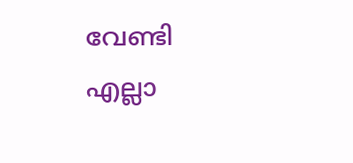വേണ്ടി എല്ലാ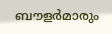ബൗളര്‍മാരും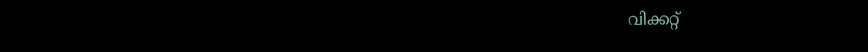വിക്കറ്റ്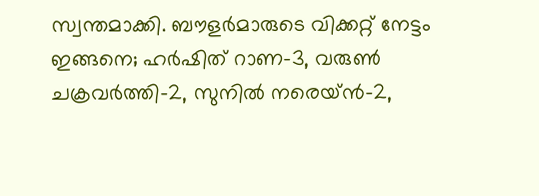സ്വന്തമാക്കി. ബൗളര്‍മാരുടെ വിക്കറ്റ് നേട്ടം ഇങ്ങനെ; ഹര്‍ഷിത് റാണ-3, വരുണ്‍ ചക്രവര്‍ത്തി-2, സുനില്‍ നരെയ്ന്‍-2,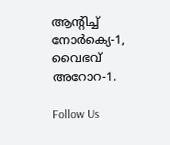ആന്റിച്ച് നോര്‍ക്യെ-1, വൈഭവ് അറോറ-1.

Follow Us